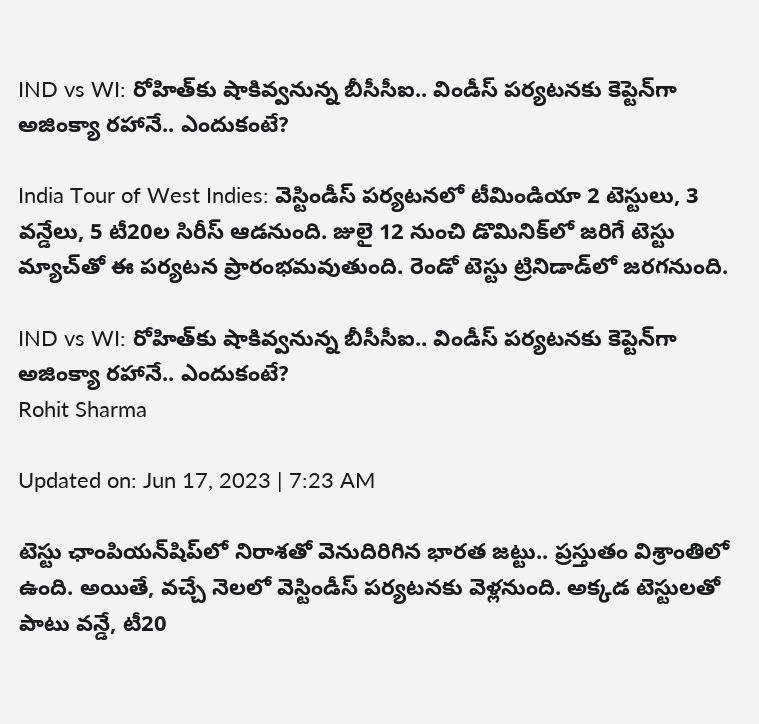IND vs WI: రోహిత్‌కు షాకివ్వనున్న బీసీసీఐ.. విండీస్ పర్యటనకు కెప్టెన్‌గా అజింక్యా రహానే.. ఎందుకంటే?

India Tour of West Indies: వెస్టిండీస్‌ పర్యటనలో టీమిండియా 2 టెస్టులు, 3 వన్డేలు, 5 టీ20ల సిరీస్‌ ఆడనుంది. జులై 12 నుంచి డొమినిక్‌లో జరిగే టెస్టు మ్యాచ్‌తో ఈ పర్యటన ప్రారంభమవుతుంది. రెండో టెస్టు ట్రినిడాడ్‌లో జరగనుంది.

IND vs WI: రోహిత్‌కు షాకివ్వనున్న బీసీసీఐ.. విండీస్ పర్యటనకు కెప్టెన్‌గా అజింక్యా రహానే.. ఎందుకంటే?
Rohit Sharma

Updated on: Jun 17, 2023 | 7:23 AM

టెస్టు ఛాంపియన్‌షిప్‌లో నిరాశతో వెనుదిరిగిన భారత జట్టు.. ప్రస్తుతం విశ్రాంతిలో ఉంది. అయితే, వచ్చే నెలలో వెస్టిండీస్‌ పర్యటనకు వెళ్లనుంది. అక్కడ టెస్టులతో పాటు వన్డే, టీ20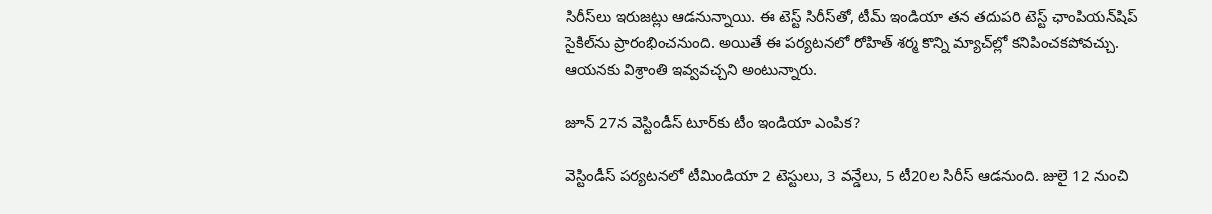సిరీస్‌లు ఇరుజట్లు ఆడనున్నాయి. ఈ టెస్ట్ సిరీస్‌తో, టీమ్ ఇండియా తన తదుపరి టెస్ట్ ఛాంపియన్‌షిప్ సైకిల్‌ను ప్రారంభించనుంది. అయితే ఈ పర్యటనలో రోహిత్ శర్మ కొన్ని మ్యాచ్‌ల్లో కనిపించకపోవచ్చు. ఆయనకు విశ్రాంతి ఇవ్వవచ్చని అంటున్నారు.

జూన్ 27న వెస్టిండీస్ టూర్‌కు టీం ఇండియా ఎంపిక?

వెస్టిండీస్‌ పర్యటనలో టీమిండియా 2 టెస్టులు, 3 వన్డేలు, 5 టీ20ల సిరీస్‌ ఆడనుంది. జులై 12 నుంచి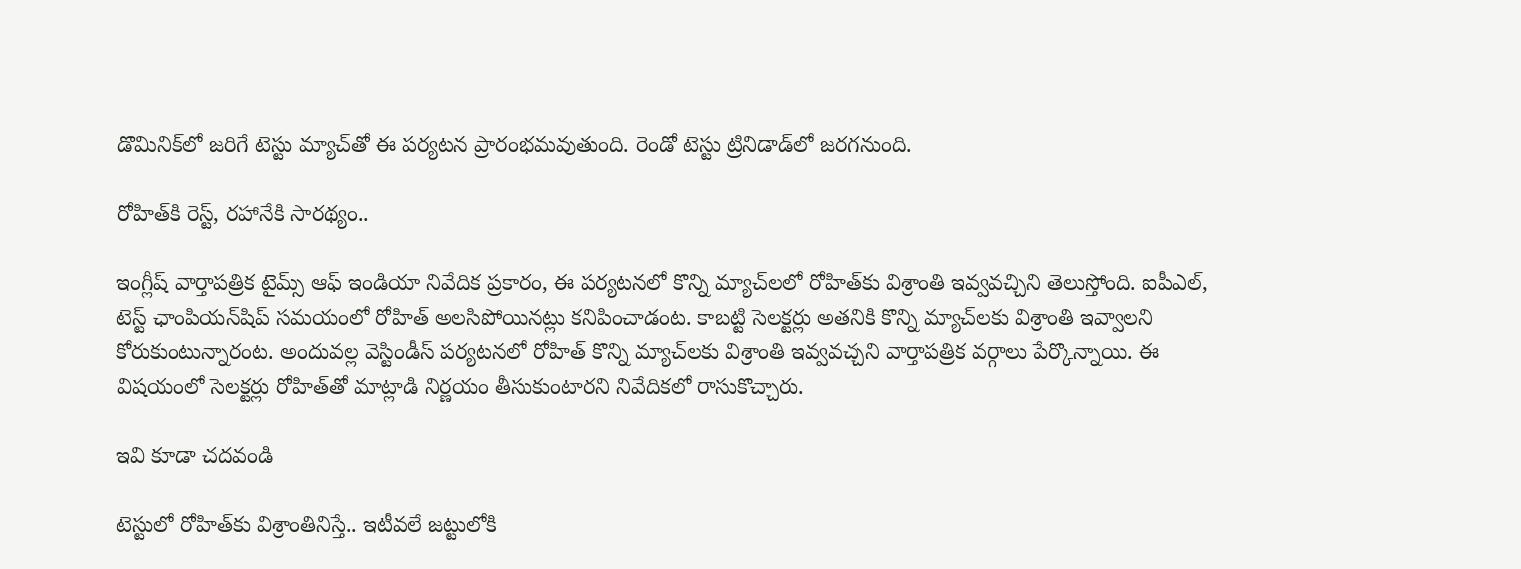డొమినిక్‌లో జరిగే టెస్టు మ్యాచ్‌తో ఈ పర్యటన ప్రారంభమవుతుంది. రెండో టెస్టు ట్రినిడాడ్‌లో జరగనుంది.

రోహిత్‌కి రెస్ట్, రహానేకి సారథ్యం..

ఇంగ్లీష్ వార్తాపత్రిక టైమ్స్ ఆఫ్ ఇండియా నివేదిక ప్రకారం, ఈ పర్యటనలో కొన్ని మ్యాచ్‌లలో రోహిత్‌కు విశ్రాంతి ఇవ్వవచ్చిని తెలుస్తోంది. ఐపీఎల్, టెస్ట్ ఛాంపియన్‌షిప్ సమయంలో రోహిత్ అలసిపోయినట్లు కనిపించాడంట. కాబట్టి సెలక్టర్లు అతనికి కొన్ని మ్యాచ్‌లకు విశ్రాంతి ఇవ్వాలని కోరుకుంటున్నారంట. అందువల్ల వెస్టిండీస్ పర్యటనలో రోహిత్ కొన్ని మ్యాచ్‌లకు విశ్రాంతి ఇవ్వవచ్చని వార్తాపత్రిక వర్గాలు పేర్కొన్నాయి. ఈ విషయంలో సెలక్టర్లు రోహిత్‌తో మాట్లాడి నిర్ణయం తీసుకుంటారని నివేదికలో రాసుకొచ్చారు.

ఇవి కూడా చదవండి

టెస్టులో రోహిత్‌కు విశ్రాంతినిస్తే.. ఇటీవలే జట్టులోకి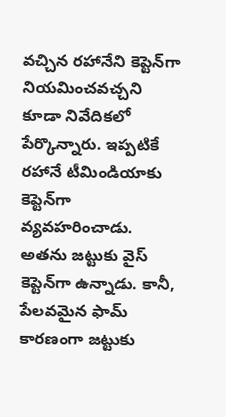వచ్చిన రహానేని కెప్టెన్‌గా నియమించవచ్చని కూడా నివేదికలో పేర్కొన్నారు. ఇప్పటికే రహానే టీమిండియాకు కెప్టెన్‌గా వ్యవహరించాడు. అతను జట్టుకు వైస్ కెప్టెన్‌గా ఉన్నాడు. కానీ, పేలవమైన ఫామ్ కారణంగా జట్టుకు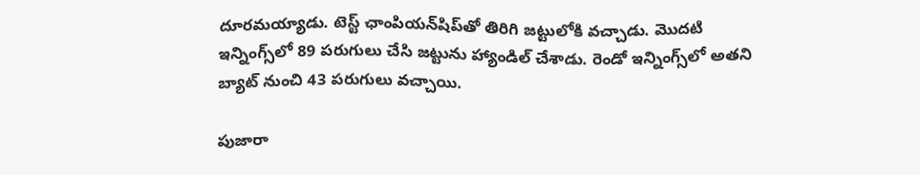దూరమయ్యాడు. టెస్ట్ ఛాంపియన్‌షిప్‌తో తిరిగి జట్టులోకి వచ్చాడు. మొదటి ఇన్నింగ్స్‌లో 89 పరుగులు చేసి జట్టును హ్యాండిల్ చేశాడు. రెండో ఇన్నింగ్స్‌లో అతని బ్యాట్‌ నుంచి 43 పరుగులు వచ్చాయి.

పుజారా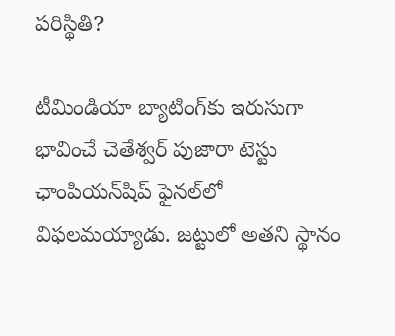పరిస్థితి?

టీమిండియా బ్యాటింగ్‌కు ఇరుసుగా భావించే చెతేశ్వర్ పుజారా టెస్టు ఛాంపియన్‌షిప్ ఫైనల్‌లో విఫలమయ్యాడు. జట్టులో అతని స్థానం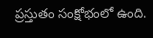ప్రస్తుతం సంక్షోభంలో ఉంది.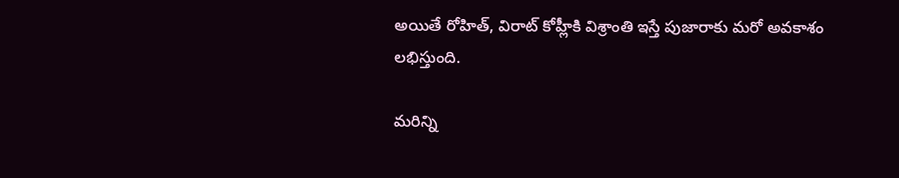అయితే రోహిత్, విరాట్ కోహ్లీకి విశ్రాంతి ఇస్తే పుజారాకు మరో అవకాశం లభిస్తుంది.

మరిన్ని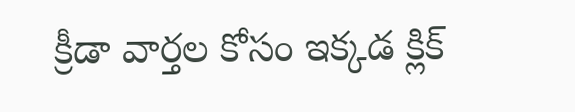క్రీడా వార్తల కోసం ఇక్కడ క్లిక్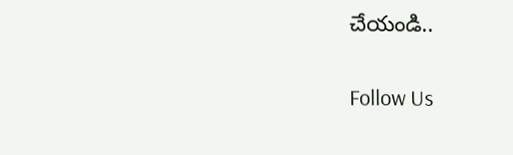చేయండి..

Follow Us